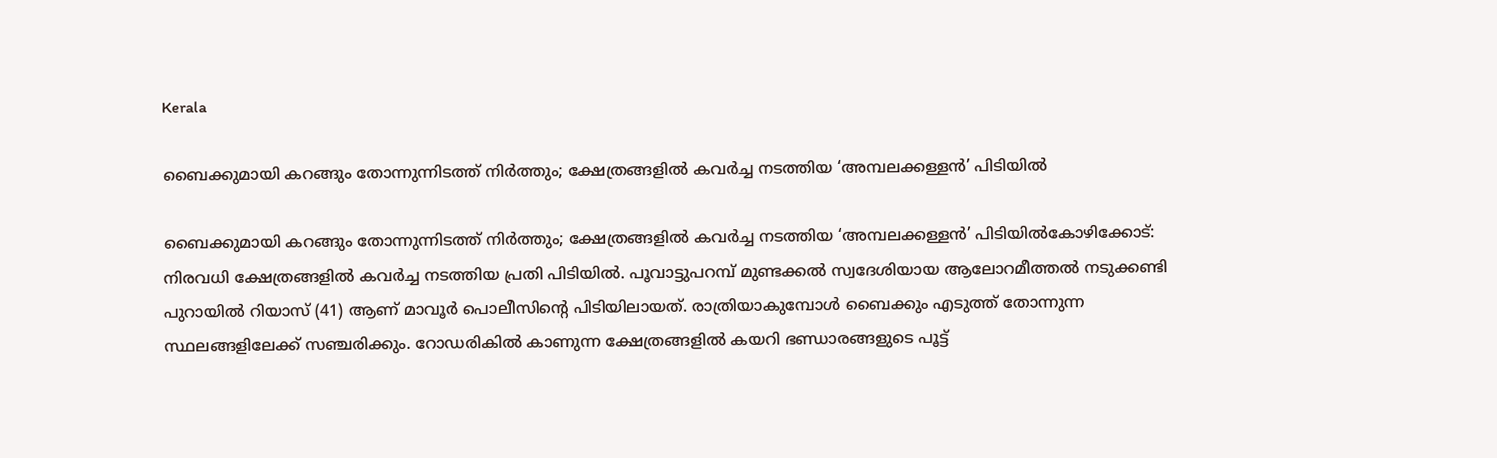Kerala

ബൈക്കുമായി കറങ്ങും തോന്നുന്നിടത്ത് നിര്‍ത്തും; ക്ഷേത്രങ്ങളില്‍ കവര്‍ച്ച നടത്തിയ ‘അമ്പലക്കള്ളന്‍’ പിടിയില്‍

ബൈക്കുമായി കറങ്ങും തോന്നുന്നിടത്ത് നിര്‍ത്തും; ക്ഷേത്രങ്ങളില്‍ കവര്‍ച്ച നടത്തിയ ‘അമ്പലക്കള്ളന്‍’ പിടിയില്‍കോഴിക്കോട്: നിരവധി ക്ഷേത്രങ്ങളില്‍ കവര്‍ച്ച നടത്തിയ പ്രതി പിടിയില്‍. പൂവാട്ടുപറമ്പ് മുണ്ടക്കല്‍ സ്വദേശിയായ ആലോറമീത്തല്‍ നടുക്കണ്ടി പുറായില്‍ റിയാസ് (41) ആണ് മാവൂര്‍ പൊലീസിന്റെ പിടിയിലായത്. രാത്രിയാകുമ്പോള്‍ ബൈക്കും എടുത്ത് തോന്നുന്ന സ്ഥലങ്ങളിലേക്ക് സഞ്ചരിക്കും. റോഡരികില്‍ കാണുന്ന ക്ഷേത്രങ്ങളില്‍ കയറി ഭണ്ഡാരങ്ങളുടെ പൂട്ട്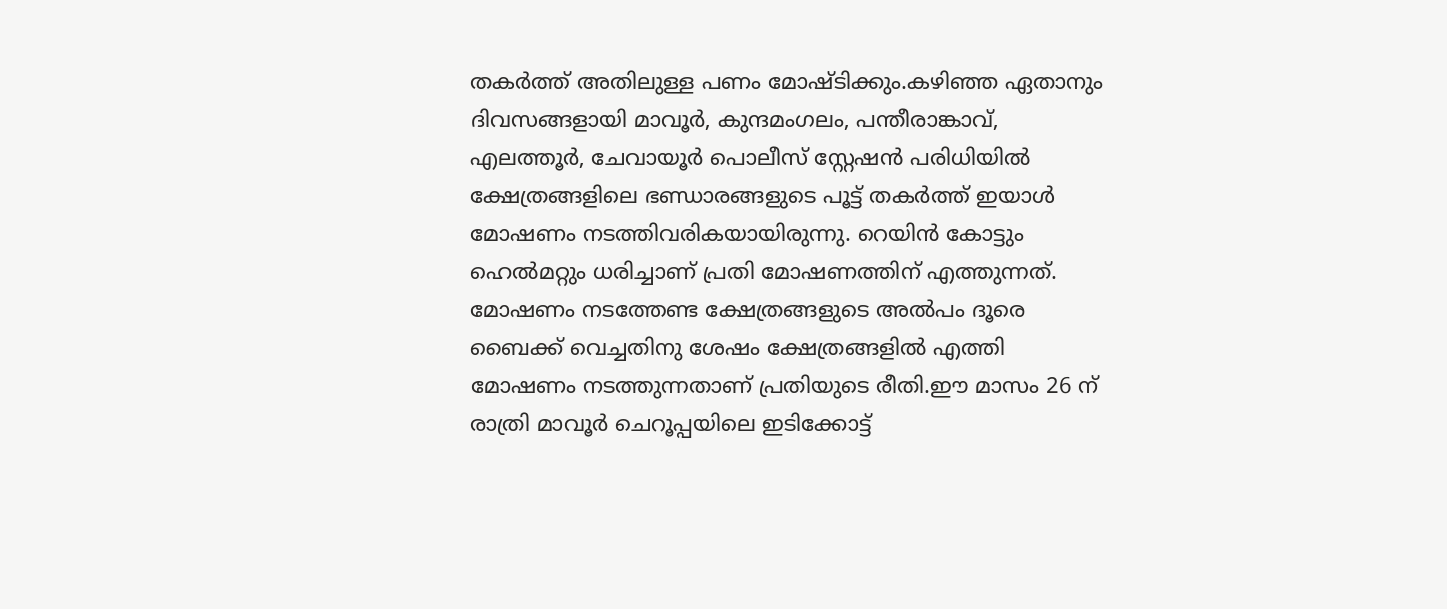തകര്‍ത്ത് അതിലുള്ള പണം മോഷ്ടിക്കും.കഴിഞ്ഞ ഏതാനും ദിവസങ്ങളായി മാവൂര്‍, കുന്ദമംഗലം, പന്തീരാങ്കാവ്, എലത്തൂര്‍, ചേവായൂര്‍ പൊലീസ് സ്റ്റേഷന്‍ പരിധിയില്‍ ക്ഷേത്രങ്ങളിലെ ഭണ്ഡാരങ്ങളുടെ പൂട്ട് തകര്‍ത്ത് ഇയാള്‍ മോഷണം നടത്തിവരികയായിരുന്നു. റെയിന്‍ കോട്ടും ഹെല്‍മറ്റും ധരിച്ചാണ് പ്രതി മോഷണത്തിന് എത്തുന്നത്. മോഷണം നടത്തേണ്ട ക്ഷേത്രങ്ങളുടെ അല്‍പം ദൂരെ ബൈക്ക് വെച്ചതിനു ശേഷം ക്ഷേത്രങ്ങളില്‍ എത്തി മോഷണം നടത്തുന്നതാണ് പ്രതിയുടെ രീതി.ഈ മാസം 26 ന് രാത്രി മാവൂര്‍ ചെറൂപ്പയിലെ ഇടിക്കോട്ട്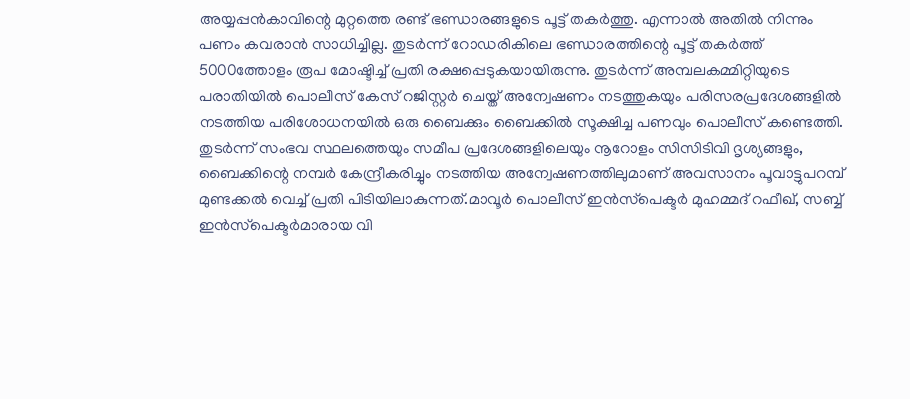അയ്യപ്പന്‍കാവിന്റെ മുറ്റത്തെ രണ്ട് ഭണ്ഡാരങ്ങളുടെ പൂട്ട് തകര്‍ത്തു. എന്നാല്‍ അതില്‍ നിന്നും പണം കവരാന്‍ സാധിച്ചില്ല. തുടര്‍ന്ന് റോഡരികിലെ ഭണ്ഡാരത്തിന്റെ പൂട്ട് തകര്‍ത്ത് 5000ത്തോളം രൂപ മോഷ്ടിച്ച് പ്രതി രക്ഷപ്പെടുകയായിരുന്നു. തുടര്‍ന്ന് അമ്പലകമ്മിറ്റിയുടെ പരാതിയില്‍ പൊലീസ് കേസ് റജിസ്റ്റര്‍ ചെയ്ത് അന്വേഷണം നടത്തുകയും പരിസരപ്രദേശങ്ങളില്‍ നടത്തിയ പരിശോധനയില്‍ ഒരു ബൈക്കും ബൈക്കില്‍ സൂക്ഷിച്ച പണവും പൊലീസ് കണ്ടെത്തി. തുടര്‍ന്ന് സംഭവ സ്ഥലത്തെയും സമീപ പ്രദേശങ്ങളിലെയും നൂറോളം സിസിടിവി ദൃശ്യങ്ങളും, ബൈക്കിന്റെ നമ്പര്‍ കേന്ദ്രീകരിച്ചും നടത്തിയ അന്വേഷണത്തിലുമാണ് അവസാനം പൂവാട്ടുപറമ്പ് മുണ്ടക്കല്‍ വെച്ച് പ്രതി പിടിയിലാകുന്നത്.മാവൂര്‍ പൊലീസ് ഇന്‍സ്‌പെക്ടര്‍ മുഹമ്മദ് റഫീഖ്, സബ്ബ് ഇന്‍സ്‌പെക്ടര്‍മാരായ വി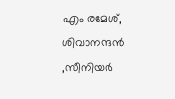എം രമേശ്, ശിവാനന്ദന്‍ ,സീനിയര്‍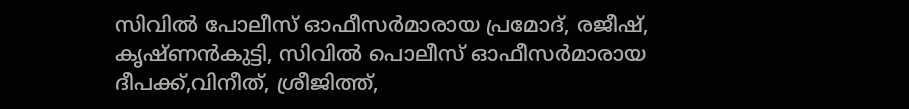സിവില്‍ പോലീസ് ഓഫീസര്‍മാരായ പ്രമോദ്, രജീഷ്, കൃഷ്ണന്‍കുട്ടി, സിവില്‍ പൊലീസ് ഓഫീസര്‍മാരായ ദീപക്ക്,വിനീത്, ശ്രീജിത്ത്,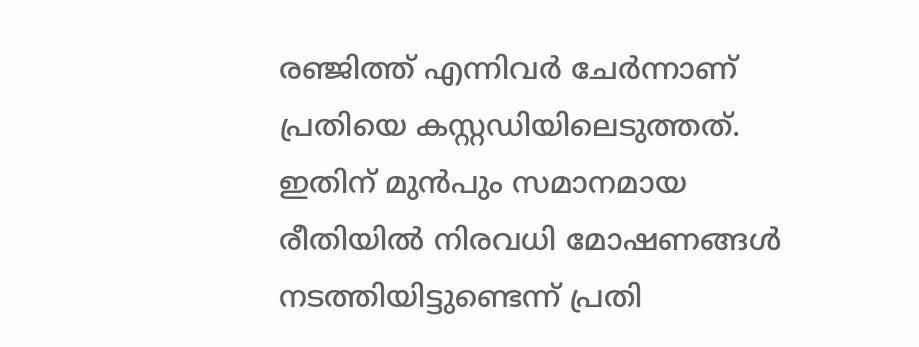രഞ്ജിത്ത് എന്നിവര്‍ ചേര്‍ന്നാണ് പ്രതിയെ കസ്റ്റഡിയിലെടുത്തത്. ഇതിന് മുന്‍പും സമാനമായ രീതിയില്‍ നിരവധി മോഷണങ്ങള്‍ നടത്തിയിട്ടുണ്ടെന്ന് പ്രതി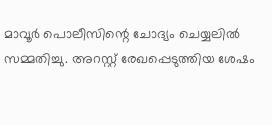മാവൂര്‍ പൊലീസിന്റെ ചോദ്യം ചെയ്യലില്‍ സമ്മതിച്ചു. അറസ്റ്റ് രേഖപ്പെടുത്തിയ ശേഷം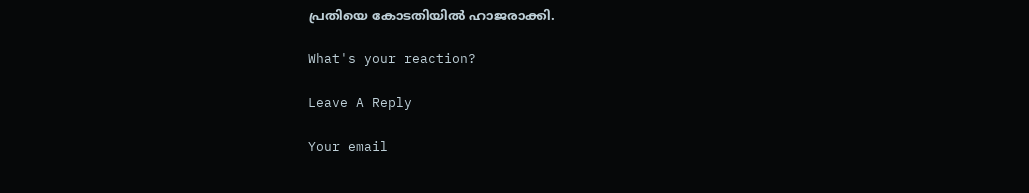പ്രതിയെ കോടതിയില്‍ ഹാജരാക്കി.

What's your reaction?

Leave A Reply

Your email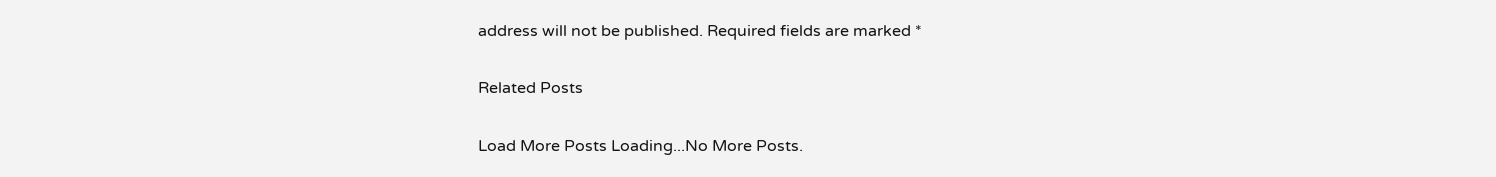address will not be published. Required fields are marked *

Related Posts

Load More Posts Loading...No More Posts.